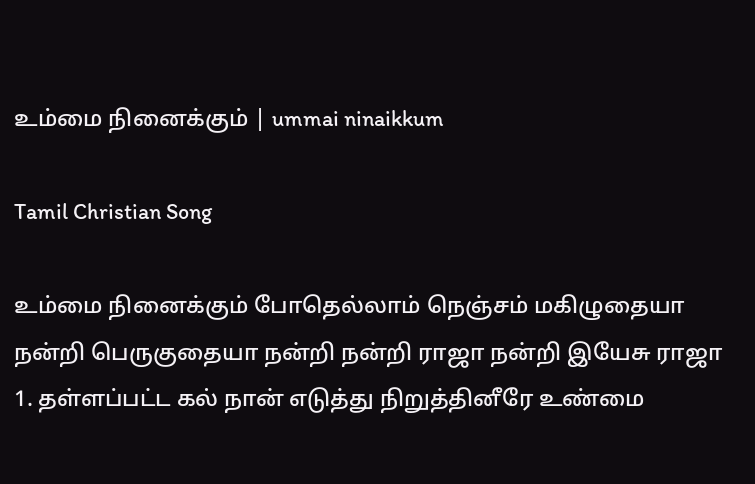உம்மை நினைக்கும் | ummai ninaikkum

Tamil Christian Song

உம்மை நினைக்கும் போதெல்லாம் நெஞ்சம் மகிழுதையா நன்றி பெருகுதையா நன்றி நன்றி ராஜா நன்றி இயேசு ராஜா 1. தள்ளப்பட்ட கல் நான் எடுத்து நிறுத்தினீரே உண்மை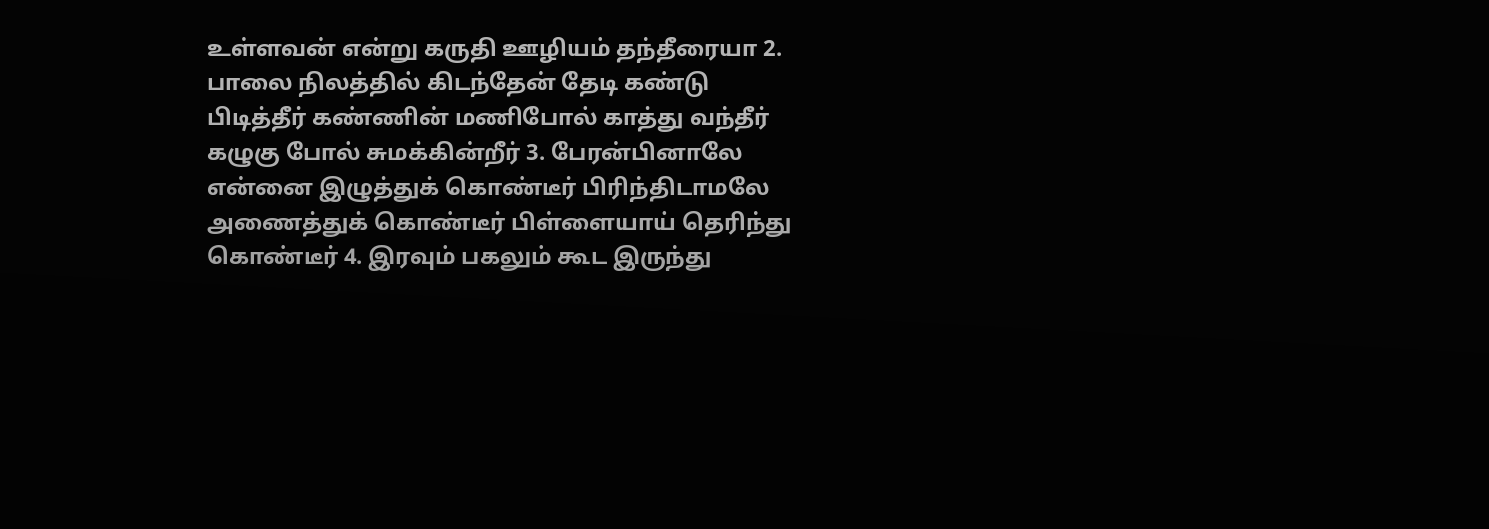உள்ளவன் என்று கருதி ஊழியம் தந்தீரையா 2. பாலை நிலத்தில் கிடந்தேன் தேடி கண்டு பிடித்தீர் கண்ணின் மணிபோல் காத்து வந்தீர் கழுகு போல் சுமக்கின்றீர் 3. பேரன்பினாலே என்னை இழுத்துக் கொண்டீர் பிரிந்திடாமலே அணைத்துக் கொண்டீர் பிள்ளையாய் தெரிந்து கொண்டீர் 4. இரவும் பகலும் கூட இருந்து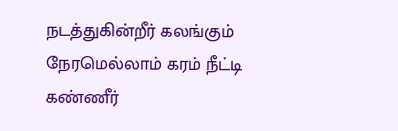நடத்துகின்றீர் கலங்கும் நேரமெல்லாம் கரம் நீட்டி கண்ணீர்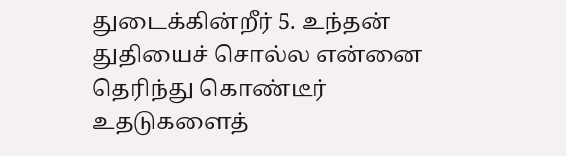துடைக்கின்றீர் 5. உந்தன் துதியைச் சொல்ல என்னை தெரிந்து கொண்டீர் உதடுகளைத்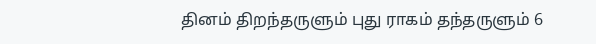தினம் திறந்தருளும் புது ராகம் தந்தருளும் 6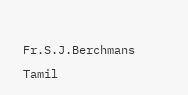Fr.S.J.Berchmans
Tamil